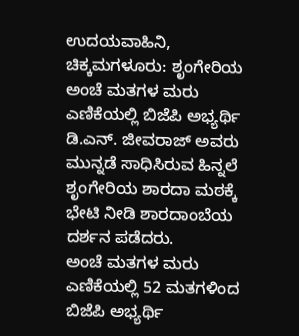ಉದಯವಾಹಿನಿ, ಚಿಕ್ಕಮಗಳೂರು: ಶೃಂಗೇರಿಯ ಅಂಚೆ ಮತಗಳ ಮರು ಎಣಿಕೆಯಲ್ಲಿ ಬಿಜೆಪಿ ಅಭ್ಯರ್ಥಿ ಡಿ.ಎನ್. ಜೀವರಾಜ್ ಅವರು ಮುನ್ನಡೆ ಸಾಧಿಸಿರುವ ಹಿನ್ನಲೆ ಶೃಂಗೇರಿಯ ಶಾರದಾ ಮಠಕ್ಕೆ ಭೇಟಿ ನೀಡಿ ಶಾರದಾಂಬೆಯ ದರ್ಶನ ಪಡೆದರು.
ಅಂಚೆ ಮತಗಳ ಮರು ಎಣಿಕೆಯಲ್ಲಿ 52 ಮತಗಳಿಂದ ಬಿಜೆಪಿ ಅಭ್ಯರ್ಥಿ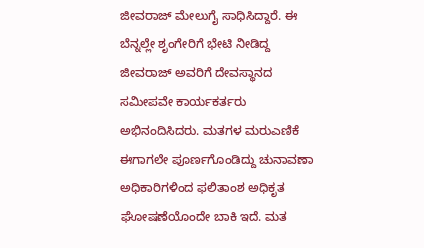ಜೀವರಾಜ್ ಮೇಲುಗೈ ಸಾಧಿಸಿದ್ದಾರೆ. ಈ ಬೆನ್ನಲ್ಲೇ ಶೃಂಗೇರಿಗೆ ಭೇಟಿ ನೀಡಿದ್ದ ಜೀವರಾಜ್ ಅವರಿಗೆ ದೇವಸ್ಥಾನದ ಸಮೀಪವೇ ಕಾರ್ಯಕರ್ತರು ಅಭಿನಂದಿಸಿದರು. ಮತಗಳ ಮರುಎಣಿಕೆ ಈಗಾಗಲೇ ಪೂರ್ಣಗೊಂಡಿದ್ದು ಚುನಾವಣಾ ಅಧಿಕಾರಿಗಳಿಂದ ಫಲಿತಾಂಶ ಅಧಿಕೃತ ಘೋಷಣೆಯೊಂದೇ ಬಾಕಿ ಇದೆ. ಮತ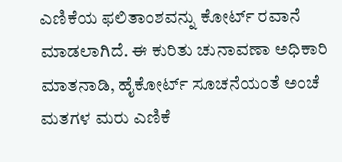ಎಣಿಕೆಯ ಫಲಿತಾಂಶವನ್ನು ಕೋರ್ಟ್ ರವಾನೆ ಮಾಡಲಾಗಿದೆ. ಈ ಕುರಿತು ಚುನಾವಣಾ ಅಧಿಕಾರಿ ಮಾತನಾಡಿ, ಹೈಕೋರ್ಟ್ ಸೂಚನೆಯಂತೆ ಅಂಚೆ ಮತಗಳ ಮರು ಎಣಿಕೆ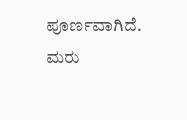ಪೂರ್ಣವಾಗಿದೆ. ಮರು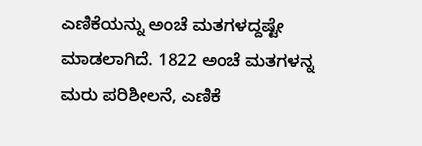ಎಣಿಕೆಯನ್ನು ಅಂಚೆ ಮತಗಳದ್ದಷ್ಟೇ ಮಾಡಲಾಗಿದೆ. 1822 ಅಂಚೆ ಮತಗಳನ್ನ ಮರು ಪರಿಶೀಲನೆ, ಎಣಿಕೆ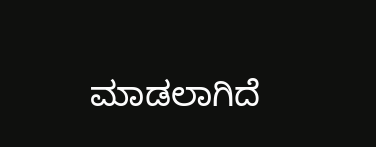ಮಾಡಲಾಗಿದೆ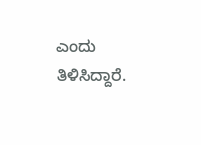ಎಂದು ತಿಳಿಸಿದ್ದಾರೆ.